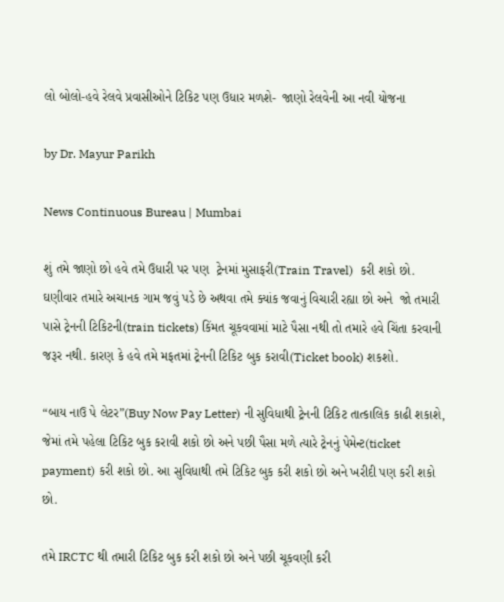લો બોલો-હવે રેલવે પ્રવાસીઓને ટિકિટ પણ ઉધાર મળશે-  જાણો રેલવેની આ નવી યોજના

by Dr. Mayur Parikh

News Continuous Bureau | Mumbai

શું તમે જાણો છો હવે તમે ઉધારી પર પણ  ટ્રેનમાં મુસાફરી(Train Travel)  કરી શકો છો. ઘણીવાર તમારે અચાનક ગામ જવું પડે છે અથવા તમે ક્યાંક જવાનું વિચારી રહ્યા છો અને  જો તમારી પાસે ટ્રેનની ટિકિટની(train tickets) કિંમત ચૂકવવામાં માટે પૈસા નથી તો તમારે હવે ચિંતા કરવાની જરૂર નથી. કારણ કે હવે તમે મફતમાં ટ્રેનની ટિકિટ બુક કરાવી(Ticket book) શકશો.

“બાય નાઉ પે લેટર”(Buy Now Pay Letter) ની સુવિધાથી ટ્રેનની ટિકિટ તાત્કાલિક કાઢી શકાશે, જેમાં તમે પહેલા ટિકિટ બુક કરાવી શકો છો અને પછી પૈસા મળે ત્યારે ટ્રેનનું પેમેન્ટ(ticket payment) કરી શકો છો. આ સુવિધાથી તમે ટિકિટ બુક કરી શકો છો અને ખરીદી પણ કરી શકો છો.

તમે IRCTC થી તમારી ટિકિટ બુક કરી શકો છો અને પછી ચૂકવણી કરી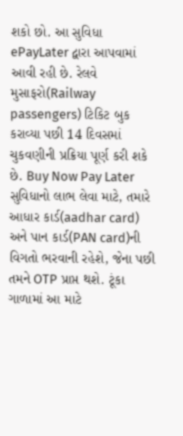શકો છો. આ સુવિધા ePayLater દ્વારા આપવામાં આવી રહી છે. રેલવે મુસાફરો(Railway passengers) ટિકિટ બુક કરાવ્યા પછી 14 દિવસમાં ચુકવણીની પ્રક્રિયા પૂર્ણ કરી શકે છે. Buy Now Pay Later સુવિધાનો લાભ લેવા માટે, તમારે આધાર કાર્ડ(aadhar card) અને પાન કાર્ડ(PAN card)ની વિગતો ભરવાની રહેશે, જેના પછી તમને OTP પ્રાપ્ત થશે. ટૂંકા ગાળામાં આ માટે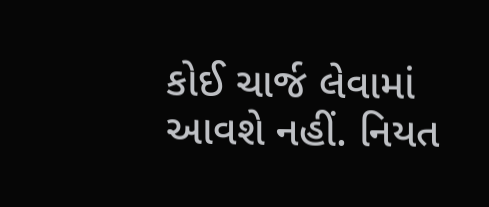કોઈ ચાર્જ લેવામાં આવશે નહીં. નિયત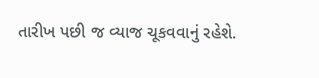તારીખ પછી જ વ્યાજ ચૂકવવાનું રહેશે.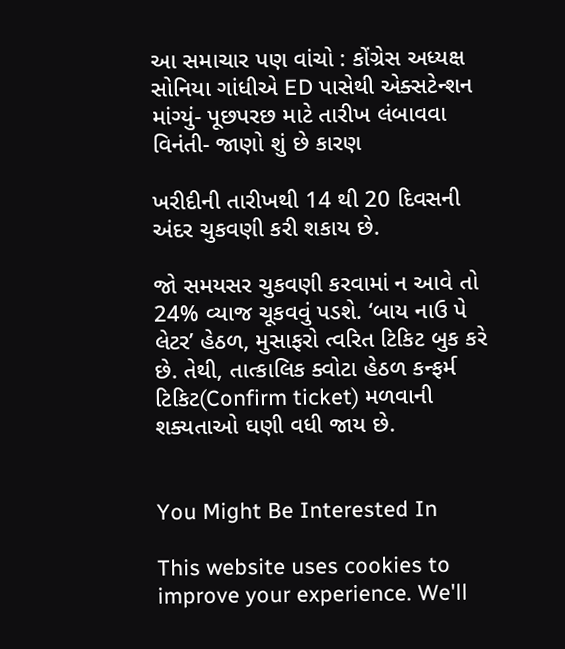આ સમાચાર પણ વાંચો : કોંગ્રેસ અધ્યક્ષ સોનિયા ગાંધીએ ED પાસેથી એક્સટેન્શન માંગ્યું- પૂછપરછ માટે તારીખ લંબાવવા વિનંતી- જાણો શું છે કારણ

ખરીદીની તારીખથી 14 થી 20 દિવસની અંદર ચુકવણી કરી શકાય છે.

જો સમયસર ચુકવણી કરવામાં ન આવે તો 24% વ્યાજ ચૂકવવું પડશે. ‘બાય નાઉ પે લેટર’ હેઠળ, મુસાફરો ત્વરિત ટિકિટ બુક કરે છે. તેથી, તાત્કાલિક ક્વોટા હેઠળ કન્ફર્મ ટિકિટ(Confirm ticket) મળવાની શક્યતાઓ ઘણી વધી જાય છે.


You Might Be Interested In

This website uses cookies to improve your experience. We'll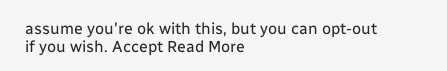assume you're ok with this, but you can opt-out if you wish. Accept Read More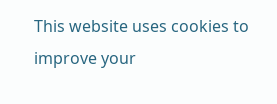This website uses cookies to improve your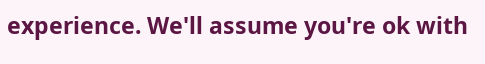experience. We'll assume you're ok with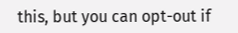this, but you can opt-out if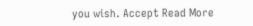you wish. Accept Read More